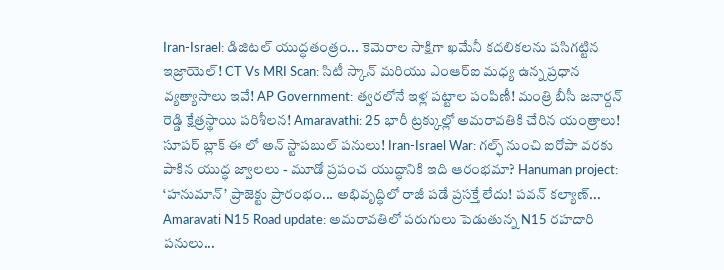Iran-Israel: డిజిటల్ యుద్ధతంత్రం... కెమెరాల సాక్షిగా ఖమేనీ కదలికలను పసిగట్టిన ఇజ్రాయెల్! CT Vs MRI Scan: సిటీ స్కాన్ మరియు ఎంఆర్ఐ మధ్య ఉన్న ప్రధాన వ్యత్యాసాలు ఇవే! AP Government: త్వరలోనే ఇళ్ల పట్టాల పంపిణీ! మంత్రి బీసీ జనార్దన్ రెడ్డి క్షేత్రస్థాయి పరిశీలన! Amaravathi: 25 భారీ ట్రక్కుల్లో అమరావతికి చేరిన యంత్రాలు! సూపర్ బ్లాక్ ఈ లో అన్ స్టాపబుల్ పనులు! Iran-Israel War: గల్ఫ్ నుంచి ఐరోపా వరకు పాకిన యుద్ధ జ్వాలలు - మూడో ప్రపంచ యుద్ధానికి ఇది ఆరంభమా? Hanuman project: ‘హనుమాన్’ ప్రాజెక్టు ప్రారంభం... అభివృద్ధిలో రాజీ పడే ప్రసక్తే లేదు! పవన్ కల్యాణ్... Amaravati N15 Road update: అమరావతిలో పరుగులు పెడుతున్న N15 రహదారి పనులు...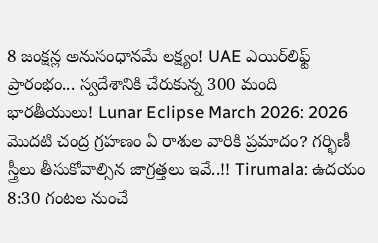8 జంక్షన్ల అనుసంధానమే లక్ష్యం! UAE ఎయిర్‌లిఫ్ట్ ప్రారంభం... స్వదేశానికి చేరుకున్న 300 మంది భారతీయులు! Lunar Eclipse March 2026: 2026 మొదటి చంద్ర గ్రహణం ఏ రాశుల వారికి ప్రమాదం? గర్భిణీ స్త్రీలు తీసుకోవాల్సిన జాగ్రత్తలు ఇవే..!! Tirumala: ఉదయం 8:30 గంటల నుంచే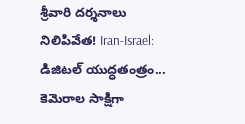శ్రీవారి దర్శనాలు నిలిపివేత! Iran-Israel: డిజిటల్ యుద్ధతంత్రం... కెమెరాల సాక్షిగా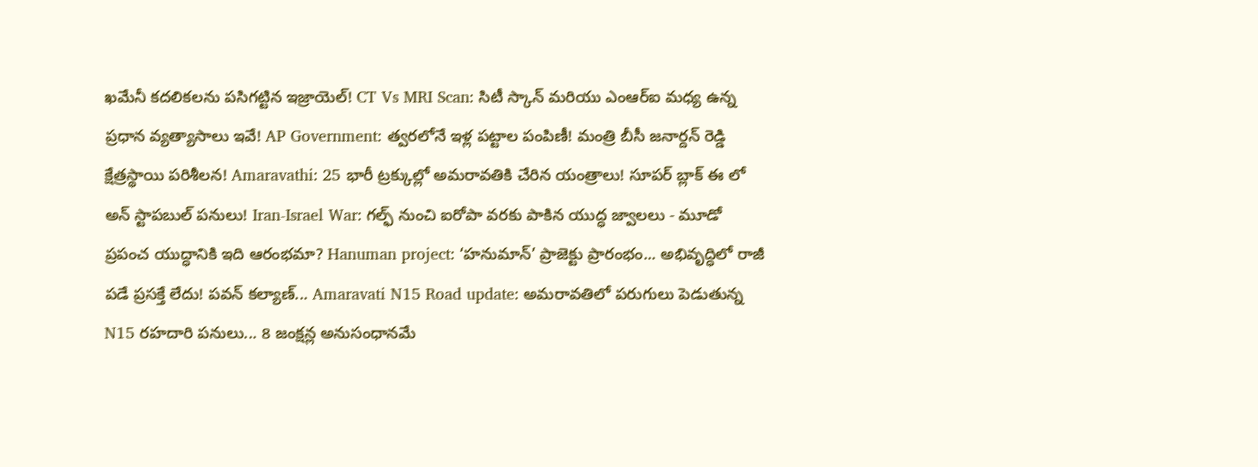ఖమేనీ కదలికలను పసిగట్టిన ఇజ్రాయెల్! CT Vs MRI Scan: సిటీ స్కాన్ మరియు ఎంఆర్ఐ మధ్య ఉన్న ప్రధాన వ్యత్యాసాలు ఇవే! AP Government: త్వరలోనే ఇళ్ల పట్టాల పంపిణీ! మంత్రి బీసీ జనార్దన్ రెడ్డి క్షేత్రస్థాయి పరిశీలన! Amaravathi: 25 భారీ ట్రక్కుల్లో అమరావతికి చేరిన యంత్రాలు! సూపర్ బ్లాక్ ఈ లో అన్ స్టాపబుల్ పనులు! Iran-Israel War: గల్ఫ్ నుంచి ఐరోపా వరకు పాకిన యుద్ధ జ్వాలలు - మూడో ప్రపంచ యుద్ధానికి ఇది ఆరంభమా? Hanuman project: ‘హనుమాన్’ ప్రాజెక్టు ప్రారంభం... అభివృద్ధిలో రాజీ పడే ప్రసక్తే లేదు! పవన్ కల్యాణ్... Amaravati N15 Road update: అమరావతిలో పరుగులు పెడుతున్న N15 రహదారి పనులు... 8 జంక్షన్ల అనుసంధానమే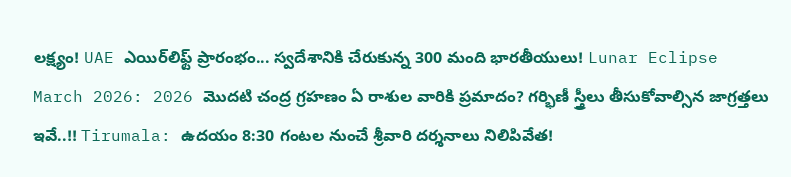లక్ష్యం! UAE ఎయిర్‌లిఫ్ట్ ప్రారంభం... స్వదేశానికి చేరుకున్న 300 మంది భారతీయులు! Lunar Eclipse March 2026: 2026 మొదటి చంద్ర గ్రహణం ఏ రాశుల వారికి ప్రమాదం? గర్భిణీ స్త్రీలు తీసుకోవాల్సిన జాగ్రత్తలు ఇవే..!! Tirumala: ఉదయం 8:30 గంటల నుంచే శ్రీవారి దర్శనాలు నిలిపివేత!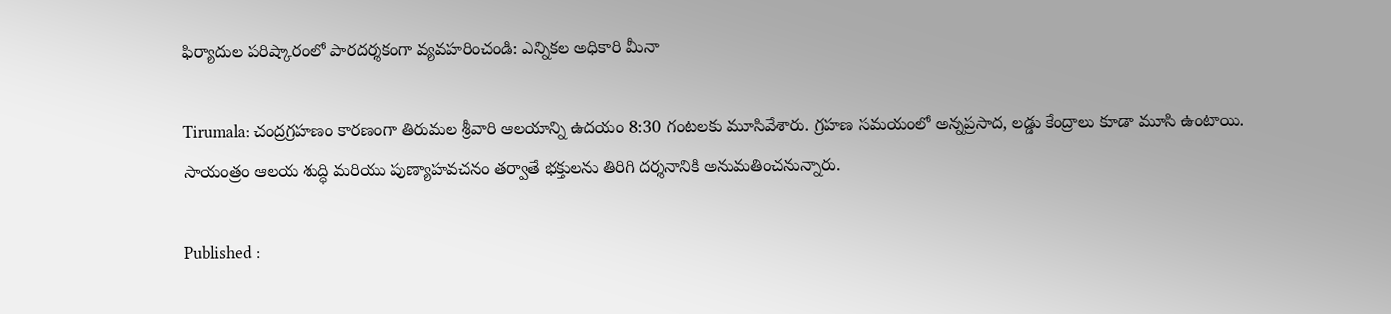ఫిర్యాదుల పరిష్కారంలో పారదర్శకంగా వ్యవహరించండి: ఎన్నికల అధికారి మీనా

Tirumala: చంద్రగ్రహణం కారణంగా తిరుమల శ్రీవారి ఆలయాన్ని ఉదయం 8:30 గంటలకు మూసివేశారు. గ్రహణ సమయంలో అన్నప్రసాద, లడ్డు కేంద్రాలు కూడా మూసి ఉంటాయి. సాయంత్రం ఆలయ శుద్ధి మరియు పుణ్యాహవచనం తర్వాతే భక్తులను తిరిగి దర్శనానికి అనుమతించనున్నారు.

Published :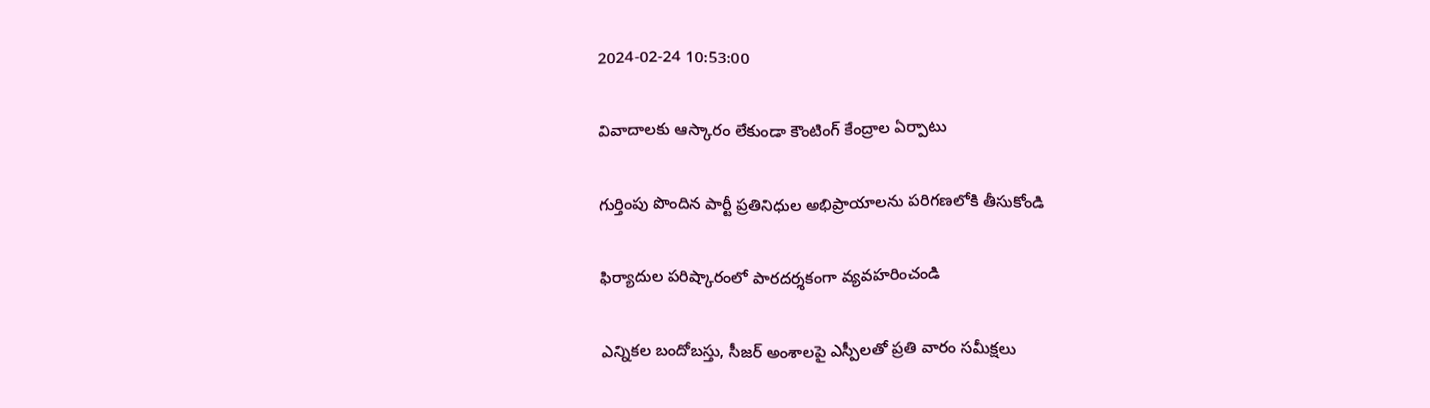2024-02-24 10:53:00

వివాదాలకు ఆస్కారం లేకుండా కౌంటింగ్ కేంద్రాల ఏర్పాటు

గుర్తింపు పొందిన పార్టీ ప్రతినిధుల అభిప్రాయాలను పరిగణలోకి తీసుకోండి

ఫిర్యాదుల పరిష్కారంలో పారదర్శకంగా వ్యవహరించండి

ఎన్నికల బందోబస్తు, సీజర్ అంశాలపై ఎస్పీలతో ప్రతి వారం సమీక్షలు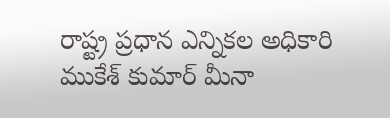రాష్ట్ర ప్రధాన ఎన్నికల అధికారి ముకేశ్ కుమార్ మీనా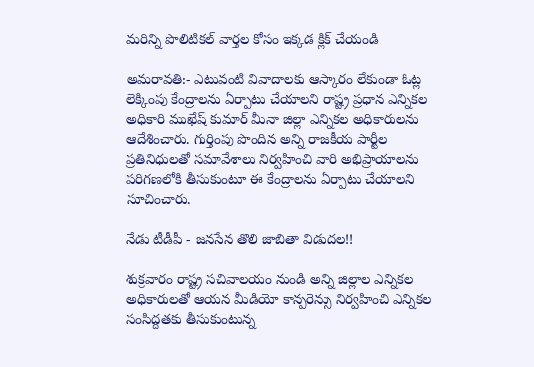మరిన్ని పొలిటికల్ వార్తల కోసం ఇక్కడ క్లిక్ చేయండి

అమరావతి:- ఎటువంటి వివాదాలకు ఆస్కారం లేకుండా ఓట్ల లెక్కింపు కేంద్రాలను ఏర్పాటు చేయాలని రాష్ట్ర ప్రధాన ఎన్నికల అధికారి ముఖేష్ కుమార్ మీనా జిల్లా ఎన్నికల అధికారులను ఆదేశించారు. గుర్తింపు పొందిన అన్ని రాజకీయ పార్టీల ప్రతినిధులతో సమావేశాలు నిర్వహించి వారి అభిప్రాయాలను పరిగణలోకి తీసుకుంటూ ఈ కేంద్రాలను ఏర్పాటు చేయాలని సూచించారు.

నేడు టీడీపీ - జనసేన తొలి జాబితా విడుదల!!

శుక్రవారం రాష్ట్ర సచివాలయం నుండి అన్ని జిల్లాల ఎన్నికల అధికారులతో ఆయన మీడియో కాన్పరెన్సు నిర్వహించి ఎన్నికల సంసిద్దతకు తీసుకుంటున్న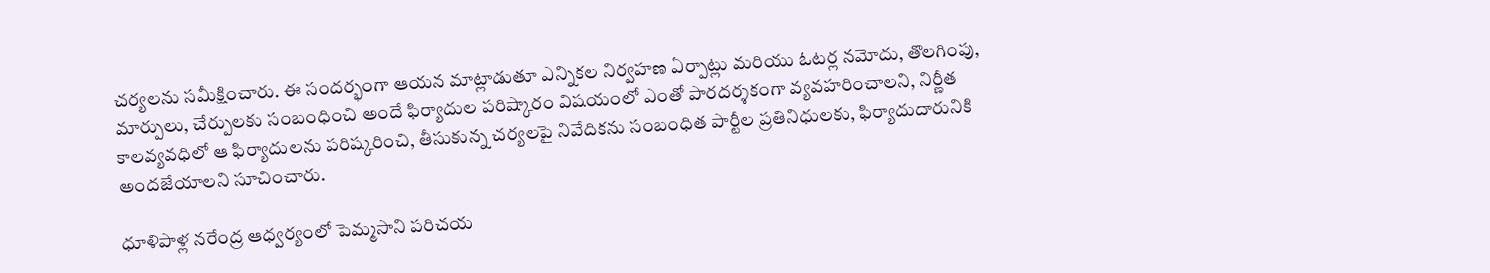చర్యలను సమీక్షించారు. ఈ సంద‌ర్భంగా ఆయ‌న మాట్లాడుతూ ఎన్నికల నిర్వహణ ఏర్పాట్లు మరియు ఓటర్ల నమోదు, తొలగింపు, మార్పులు, చేర్పులకు సంబంధించి అందే ఫిర్యాదుల పరిష్కారం విషయంలో ఎంతో పారదర్శకంగా వ్యవహరించాలని, నిర్ణీత కాలవ్యవధిలో ఆ ఫిర్యాదులను పరిష్కరించి, తీసుకున్న చర్యలపై నివేదికను సంబంధిత పార్టీల ప్రతినిధులకు, ఫిర్యాదుదారునికి అందజేయాలని సూచించారు.

ధూళిపాళ్ల నరేంద్ర ఆధ్వర్యంలో పెమ్మసాని పరిచయ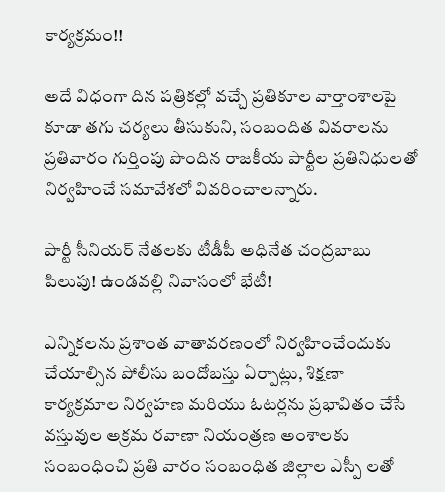కార్యక్రమం!!

అదే విధంగా దిన పత్రికల్లో వచ్చే ప్రతికూల వార్తాంశాలపై కూడా తగు చర్యలు తీసుకుని, సంబందిత వివరాలను ప్రతివారం గుర్తింపు పొందిన రాజకీయ పార్టీల ప్రతినిధులతో నిర్వహించే సమావేశలో వివరించాలన్నారు.

పార్టీ సీనియర్ నేతలకు టీడీపీ అధినేత చంద్రబాబు పిలుపు! ఉండవల్లి నివాసంలో భేటీ!

ఎన్నికలను ప్రశాంత వాతావరణంలో నిర్వహించేందుకు చేయాల్సిన పోలీసు బందోబస్తు ఏర్పాట్లు, శిక్షణా కార్యక్రమాల నిర్వహణ మరియు ఓటర్లను ప్రభావితం చేసే వస్తువుల అక్రమ రవాణా నియంత్రణ అంశాలకు సంబంధించి ప్రతి వారం సంబంధిత జిల్లాల ఎస్పీ లతో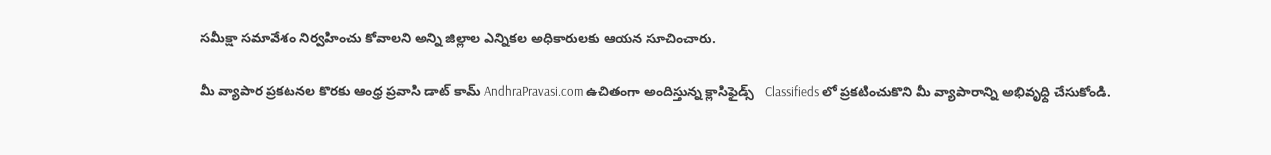సమీక్షా సమావేశం నిర్వహించు కోవాలని అన్ని జిల్లాల ఎన్నికల అధికారులకు ఆయన సూచించారు.

మీ వ్యాపార ప్రకటనల కొరకు ఆంధ్ర ప్రవాసి డాట్ కామ్ AndhraPravasi.com ఉచితంగా అందిస్తున్న క్లాసిఫైడ్స్   Classifieds లో ప్రకటించుకొని మీ వ్యాపారాన్ని అభివృధ్ది చేసుకోండి.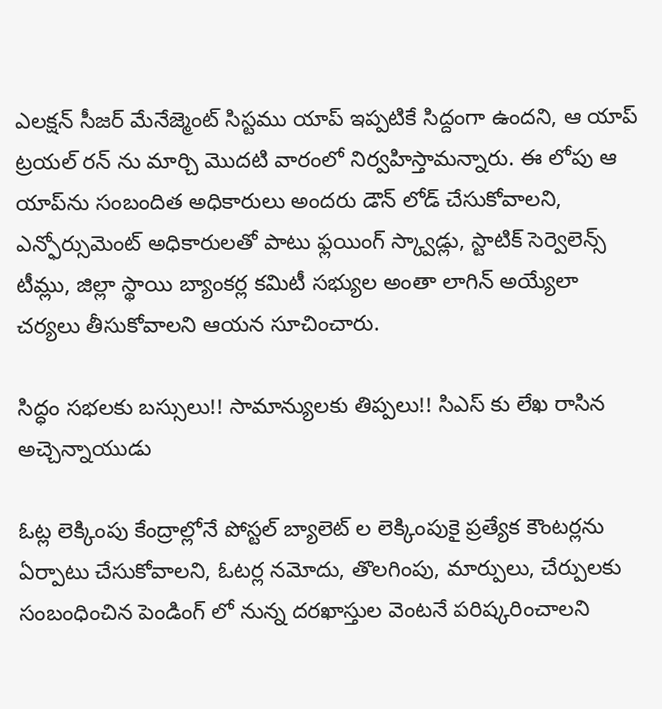ఎలక్షన్ సీజర్ మేనేజ్మెంట్ సిస్టము యాప్ ఇప్పటికే సిద్దంగా ఉందని, ఆ యాప్ ట్రయల్ రన్ ను మార్చి మొదటి వారంలో నిర్వహిస్తామన్నారు. ఈ లోపు ఆ యాప్‌ను సంబందిత అధికారులు అందరు డౌన్ లోడ్ చేసుకోవాలని, ఎన్ఫోర్సుమెంట్ అధికారులతో పాటు ఫ్లయింగ్ స్క్వాడ్లు, స్టాటిక్ సెర్వెలెన్స్ టీమ్లు, జిల్లా స్థాయి బ్యాంకర్ల కమిటీ సభ్యుల అంతా లాగిన్ అయ్యేలా చర్యలు తీసుకోవాలని ఆయన సూచించారు.

సిద్ధం సభలకు బస్సులు!! సామాన్యులకు తిప్పలు!! సిఎస్ కు లేఖ రాసిన అచ్చెన్నాయుడు

ఓట్ల లెక్కింపు కేంద్రాల్లోనే పోస్టల్ బ్యాలెట్ ల లెక్కింపుకై ప్రత్యేక కౌంటర్లను ఏర్పాటు చేసుకోవాలని, ఓటర్ల నమోదు, తొలగింపు, మార్పులు, చేర్పులకు సంబంధించిన పెండింగ్ లో నున్న దరఖాస్తుల వెంటనే పరిష్కరించాలని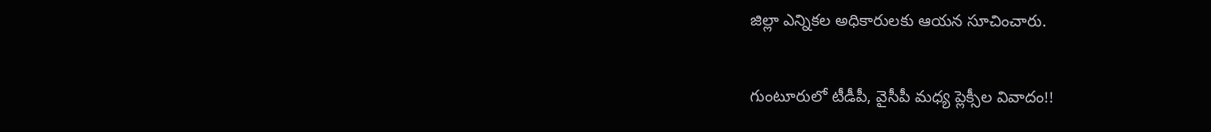జిల్లా ఎన్నికల అధికారులకు ఆయన సూచించారు.

గుంటూరులో టీడీపీ, వైసీపీ మధ్య ప్లెక్సీల వివాదం!!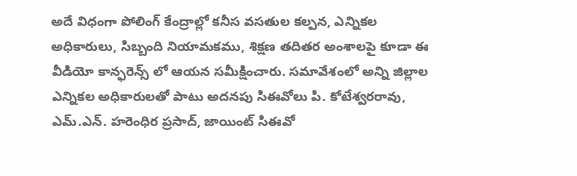అదే విధంగా పోలింగ్ కేంద్రాల్లో కనీస వసతుల కల్పన, ఎన్నికల అధికారులు, సిబ్బంది నియామకము, శిక్షణ తదితర అంశాలపై కూడా ఈ వీడియో కాన్ఫరెన్స్ లో ఆయన సమీక్షించారు. సమావేశంలో అన్ని జిల్లాల ఎన్నికల అధికారులతో పాటు అదనపు సిఈవోలు పి. కోటేశ్వరరావు, ఎమ్.ఎన్. హరెంధిర ప్రసాద్, జాయింట్ సిఈవో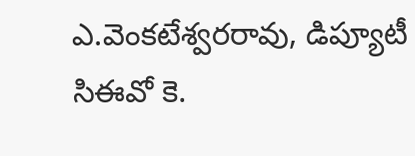ఎ.వెంకటేశ్వరరావు, డిప్యూటీ సిఈవో కె.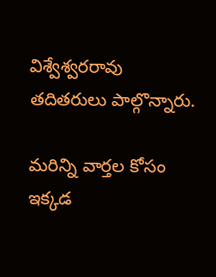విశ్వేశ్వరరావు తదితరులు పాల్గొన్నారు.

మరిన్ని వార్తల కోసం ఇక్కడ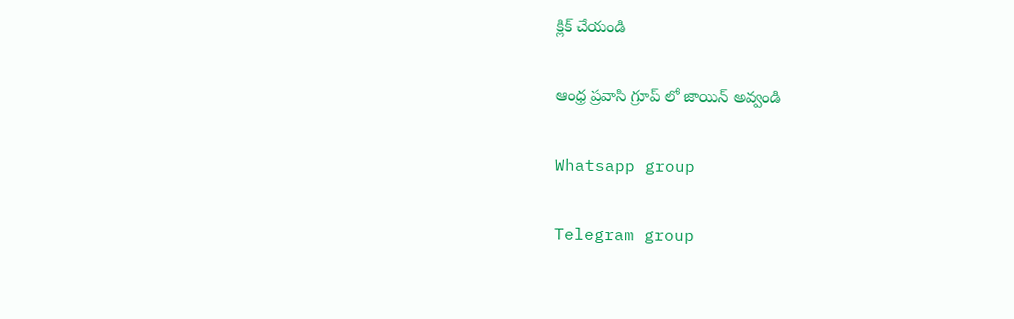క్లిక్ చేయండి

ఆంధ్ర ప్రవాసి గ్రూప్ లో జాయిన్ అవ్వండి

Whatsapp group

Telegram group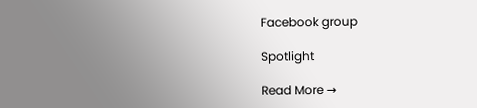Facebook group

Spotlight

Read More →